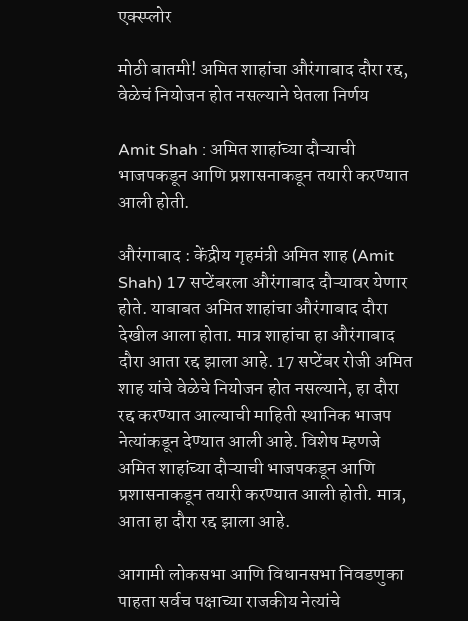एक्स्प्लोर

मोठी बातमी! अमित शाहांचा औरंगाबाद दौरा रद्द, वेळेचं नियोजन होत नसल्याने घेतला निर्णय

Amit Shah : अमित शाहांच्या दौऱ्याची भाजपकडून आणि प्रशासनाकडून तयारी करण्यात आली होती.

औरंगाबाद : केंद्रीय गृहमंत्री अमित शाह (Amit Shah) 17 सप्टेंबरला औरंगाबाद दौऱ्यावर येणार होते. याबाबत अमित शाहांचा औरंगाबाद दौरा देखील आला होता. मात्र शाहांचा हा औरंगाबाद दौरा आता रद्द झाला आहे. 17 सप्टेंबर रोजी अमित शाह यांचे वेळेचे नियोजन होत नसल्याने, हा दौरा रद्द करण्यात आल्याची माहिती स्थानिक भाजप नेत्यांकडून देण्यात आली आहे. विशेष म्हणजे अमित शाहांच्या दौऱ्याची भाजपकडून आणि प्रशासनाकडून तयारी करण्यात आली होती. मात्र, आता हा दौरा रद्द झाला आहे.

आगामी लोकसभा आणि विधानसभा निवडणुका पाहता सर्वच पक्षाच्या राजकीय नेत्यांचे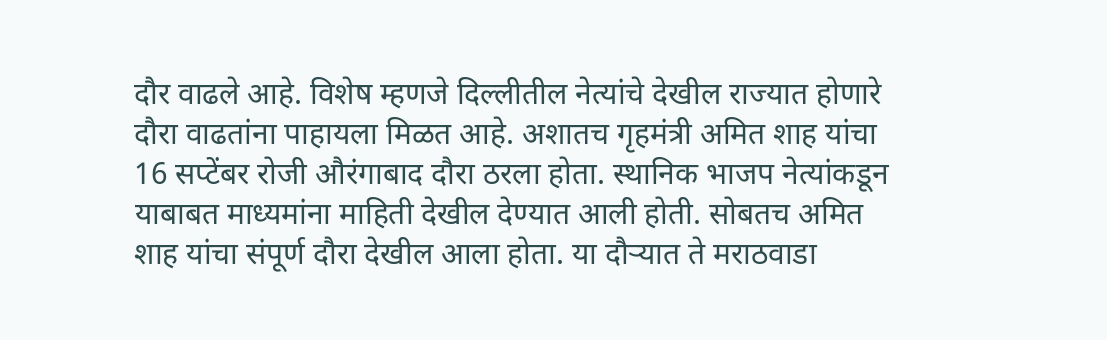दौर वाढले आहे. विशेष म्हणजे दिल्लीतील नेत्यांचे देखील राज्यात होणारे दौरा वाढतांना पाहायला मिळत आहे. अशातच गृहमंत्री अमित शाह यांचा 16 सप्टेंबर रोजी औरंगाबाद दौरा ठरला होता. स्थानिक भाजप नेत्यांकडून याबाबत माध्यमांना माहिती देखील देण्यात आली होती. सोबतच अमित शाह यांचा संपूर्ण दौरा देखील आला होता. या दौऱ्यात ते मराठवाडा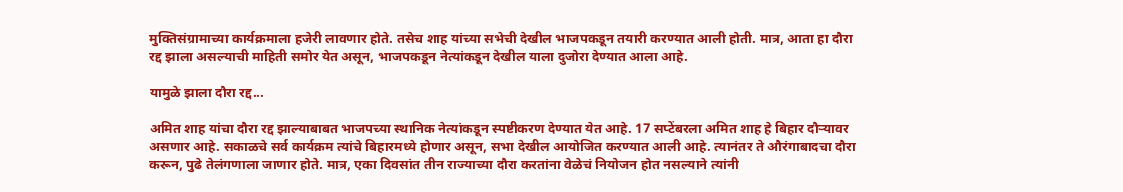मुक्तिसंग्रामाच्या कार्यक्रमाला हजेरी लावणार होते. तसेच शाह यांच्या सभेची देखील भाजपकडून तयारी करण्यात आली होती. मात्र, आता हा दौरा रद्द झाला असल्याची माहिती समोर येत असून, भाजपकडून नेत्यांकडून देखील याला दुजोरा देण्यात आला आहे.

यामुळे झाला दौरा रद्द...

अमित शाह यांचा दौरा रद्द झाल्याबाबत भाजपच्या स्थानिक नेत्यांकडून स्पष्टीकरण देण्यात येत आहे. 17 सप्टेंबरला अमित शाह हे बिहार दौऱ्यावर असणार आहे. सकाळचे सर्व कार्यक्रम त्यांचे बिहारमध्ये होणार असून, सभा देखील आयोजित करण्यात आली आहे. त्यानंतर ते औरंगाबादचा दौरा करून, पुढे तेलंगणाला जाणार होते. मात्र, एका दिवसांत तीन राज्याच्या दौरा करतांना वेळेचं नियोजन होत नसल्याने त्यांनी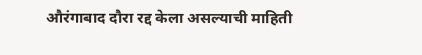औरंगाबाद दौरा रद्द केला असल्याची माहिती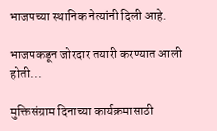भाजपच्या स्थानिक नेत्यांनी दिली आहे.

भाजपकडून जोरदार तयारी करण्यात आली होती...

मुक्तिसंग्राम दिनाच्या कार्यक्रमासाठी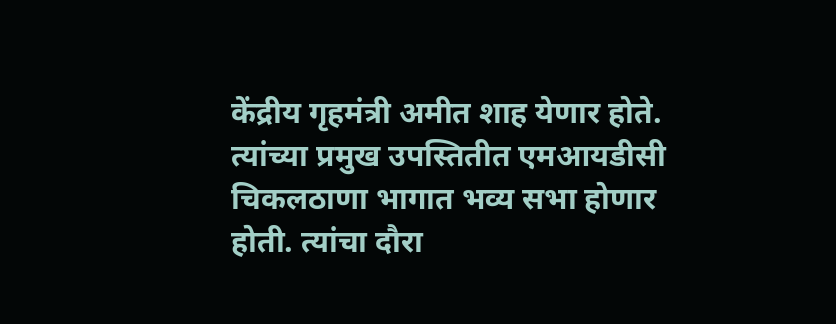केंद्रीय गृहमंत्री अमीत शाह येणार होते. त्यांच्या प्रमुख उपस्तितीत एमआयडीसी चिकलठाणा भागात भव्य सभा होणार होती. त्यांचा दौरा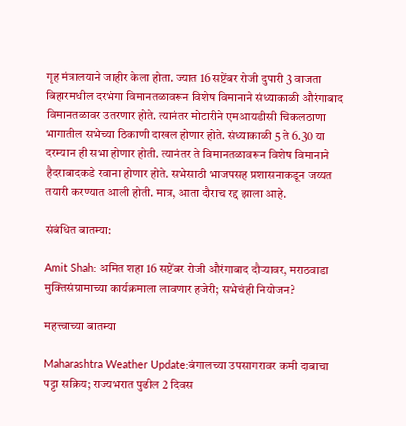गृह मंत्रालयाने जाहीर केला होता. ज्यात 16 सप्टेंबर रोजी दुपारी 3 वाजता बिहारमधील दरभंगा विमानतळावरून विशेष विमानाने संध्याकाळी औरंगाबाद विमानतळावर उतरणार होते. त्यानंतर मोटारीने एमआयडीसी चिकलठाणा भागातील सभेच्या ठिकाणी दाखल होणार होते. संध्याकाळी 5 ते 6.30 या दरम्यान ही सभा होणार होती. त्यानंतर ते विमानतळावरून विशेष विमानाने हैदराबादकडे रवाना होणार होते. सभेसाठी भाजपसह प्रशासनाकडून जय्यत तयारी करण्यात आली होती. मात्र, आता दौराच रद्द झाला आहे.

संबंधित बातम्या:

Amit Shah: अमित शहा 16 सप्टेंबर रोजी औरंगाबाद दौऱ्यावर, मराठवाडा मुक्तिसंग्रामाच्या कार्यक्रमाला लावणार हजेरी; सभेचंही नियोजन?

महत्त्वाच्या बातम्या

Maharashtra Weather Update:बंगालच्या उपसागरावर कमी दाबाचा पट्टा सक्रिय; राज्यभरात पुढील 2 दिवस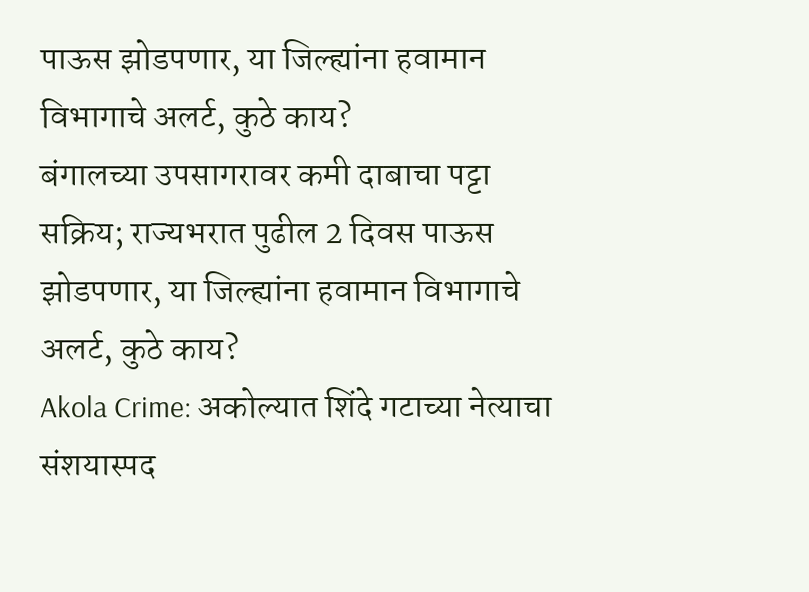पाऊस झोडपणार, या जिल्ह्यांना हवामान विभागाचे अलर्ट, कुठे काय?
बंगालच्या उपसागरावर कमी दाबाचा पट्टा सक्रिय; राज्यभरात पुढील 2 दिवस पाऊस झोडपणार, या जिल्ह्यांना हवामान विभागाचे अलर्ट, कुठे काय?
Akola Crime: अकोल्यात शिंदे गटाच्या नेत्याचा संशयास्पद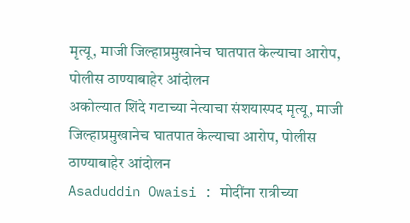मृत्यू, माजी जिल्हाप्रमुखानेच घातपात केल्याचा आरोप, पोलीस ठाण्याबाहेर आंदोलन
अकोल्यात शिंदे गटाच्या नेत्याचा संशयास्पद मृत्यू, माजी जिल्हाप्रमुखानेच घातपात केल्याचा आरोप, पोलीस ठाण्याबाहेर आंदोलन
Asaduddin Owaisi : मोदींना रात्रीच्या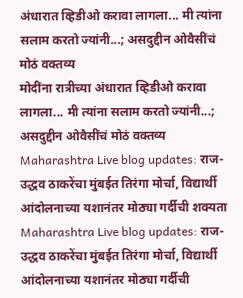अंधारात व्हिडीओ करावा लागला... मी त्यांना सलाम करतो ज्यांनी...; असदुद्दीन ओवैसींचं मोठं वक्तव्य
मोदींना रात्रीच्या अंधारात व्हिडीओ करावा लागला... मी त्यांना सलाम करतो ज्यांनी...; असदुद्दीन ओवैसींचं मोठं वक्तव्य
Maharashtra Live blog updates: राज-उद्धव ठाकरेंचा मुंबईत तिरंगा मोर्चा, विद्यार्थी आंदोलनाच्या यशानंतर मोठ्या गर्दीची शक्यता
Maharashtra Live blog updates: राज-उद्धव ठाकरेंचा मुंबईत तिरंगा मोर्चा, विद्यार्थी आंदोलनाच्या यशानंतर मोठ्या गर्दीची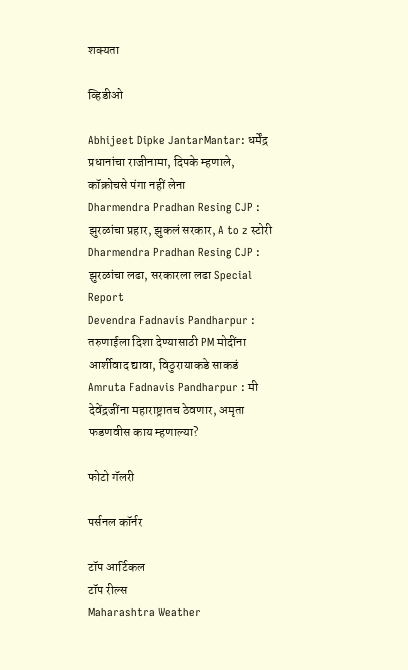शक्यता

व्हिडीओ

Abhijeet Dipke JantarMantar: धर्मेंद्र प्रधानांचा राजीनामा, दिपके म्हणाले, कॉक्रोचसे पंगा नहीं लेना
Dharmendra Pradhan Resing CJP : झुरळांचा प्रहार, झुकलं सरकार, A to z स्टोरी
Dharmendra Pradhan Resing CJP : झुरळांचा लढा, सरकारला लढा Special Report
Devendra Fadnavis Pandharpur : तरुणाईला दिशा देण्यासाठी PM मोदींना आर्शीवाद द्यावा, विठुरायाकडे साकडं
Amruta Fadnavis Pandharpur : मी देवेंद्रजींना महाराष्ट्रातच ठेवणार, अमृता फडणवीस काय म्हणाल्या?

फोटो गॅलरी

पर्सनल कॉर्नर

टॉप आर्टिकल
टॉप रील्स
Maharashtra Weather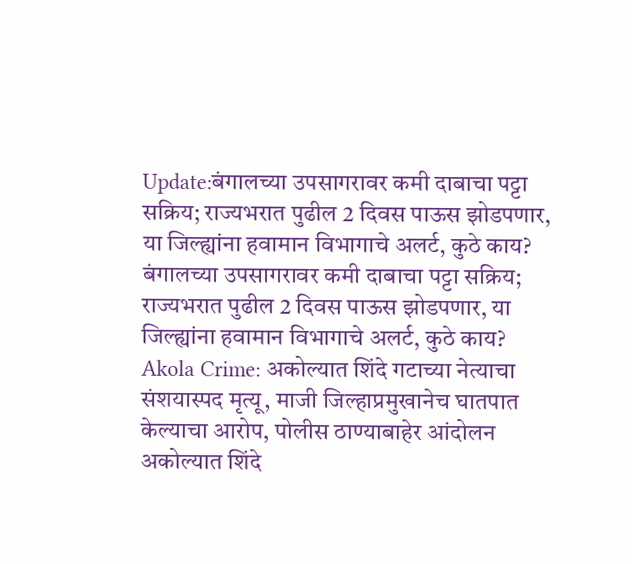Update:बंगालच्या उपसागरावर कमी दाबाचा पट्टा सक्रिय; राज्यभरात पुढील 2 दिवस पाऊस झोडपणार, या जिल्ह्यांना हवामान विभागाचे अलर्ट, कुठे काय?
बंगालच्या उपसागरावर कमी दाबाचा पट्टा सक्रिय; राज्यभरात पुढील 2 दिवस पाऊस झोडपणार, या जिल्ह्यांना हवामान विभागाचे अलर्ट, कुठे काय?
Akola Crime: अकोल्यात शिंदे गटाच्या नेत्याचा संशयास्पद मृत्यू, माजी जिल्हाप्रमुखानेच घातपात केल्याचा आरोप, पोलीस ठाण्याबाहेर आंदोलन
अकोल्यात शिंदे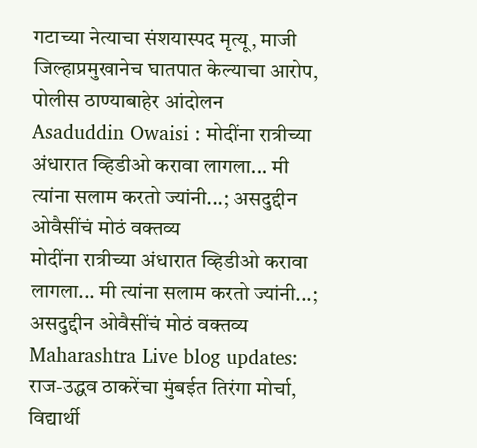गटाच्या नेत्याचा संशयास्पद मृत्यू, माजी जिल्हाप्रमुखानेच घातपात केल्याचा आरोप, पोलीस ठाण्याबाहेर आंदोलन
Asaduddin Owaisi : मोदींना रात्रीच्या अंधारात व्हिडीओ करावा लागला... मी त्यांना सलाम करतो ज्यांनी...; असदुद्दीन ओवैसींचं मोठं वक्तव्य
मोदींना रात्रीच्या अंधारात व्हिडीओ करावा लागला... मी त्यांना सलाम करतो ज्यांनी...; असदुद्दीन ओवैसींचं मोठं वक्तव्य
Maharashtra Live blog updates: राज-उद्धव ठाकरेंचा मुंबईत तिरंगा मोर्चा, विद्यार्थी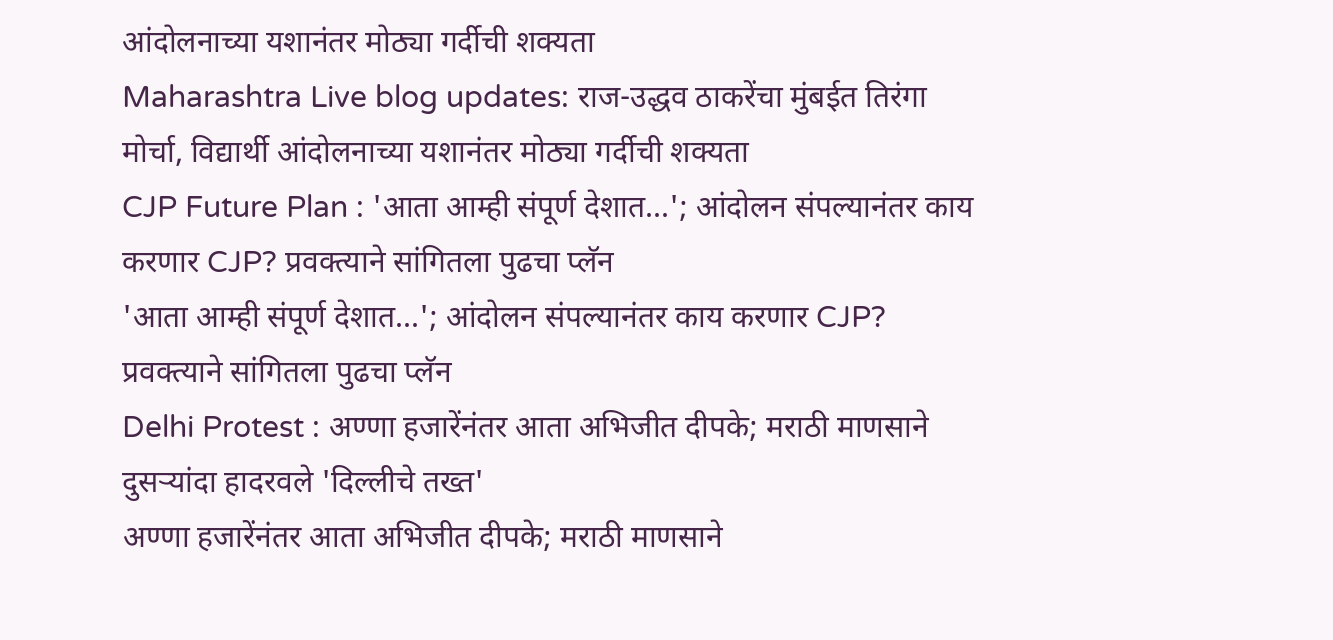आंदोलनाच्या यशानंतर मोठ्या गर्दीची शक्यता
Maharashtra Live blog updates: राज-उद्धव ठाकरेंचा मुंबईत तिरंगा मोर्चा, विद्यार्थी आंदोलनाच्या यशानंतर मोठ्या गर्दीची शक्यता
CJP Future Plan : 'आता आम्ही संपूर्ण देशात...'; आंदोलन संपल्यानंतर काय करणार CJP? प्रवक्त्याने सांगितला पुढचा प्लॅन
'आता आम्ही संपूर्ण देशात...'; आंदोलन संपल्यानंतर काय करणार CJP? प्रवक्त्याने सांगितला पुढचा प्लॅन
Delhi Protest : अण्णा हजारेंनंतर आता अभिजीत दीपके; मराठी माणसाने दुसऱ्यांदा हादरवले 'दिल्लीचे तख्त'
अण्णा हजारेंनंतर आता अभिजीत दीपके; मराठी माणसाने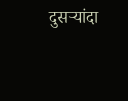दुसऱ्यांदा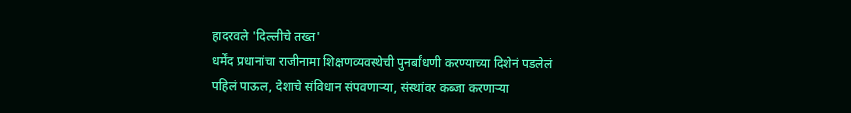हादरवले 'दिल्लीचे तख्त'
धर्मेंद प्रधानांचा राजीनामा शिक्षणव्यवस्थेची पुनर्बांधणी करण्याच्या दिशेनं पडलेलं पहिलं पाऊल, देशाचे संविधान संपवणाऱ्या, संस्थांवर कब्जा करणाऱ्या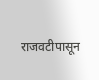राजवटीपासून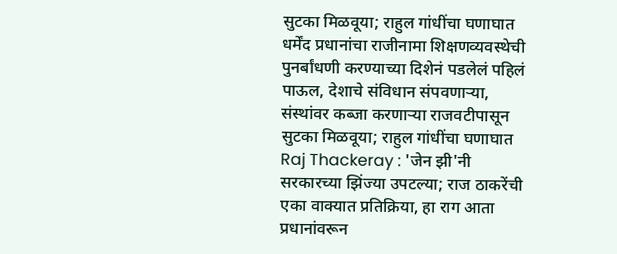सुटका मिळवूया; राहुल गांधींचा घणाघात
धर्मेंद प्रधानांचा राजीनामा शिक्षणव्यवस्थेची पुनर्बांधणी करण्याच्या दिशेनं पडलेलं पहिलं पाऊल, देशाचे संविधान संपवणाऱ्या, संस्थांवर कब्जा करणाऱ्या राजवटीपासून सुटका मिळवूया; राहुल गांधींचा घणाघात
Raj Thackeray : 'जेन झी'नी सरकारच्या झिंज्या उपटल्या; राज ठाकरेंची एका वाक्यात प्रतिक्रिया, हा राग आता प्रधानांवरून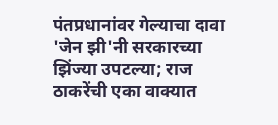पंतप्रधानांवर गेल्याचा दावा
'जेन झी'नी सरकारच्या झिंज्या उपटल्या; राज ठाकरेंची एका वाक्यात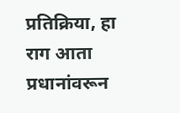प्रतिक्रिया, हा राग आता प्रधानांवरून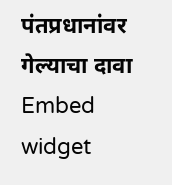पंतप्रधानांवर गेल्याचा दावा
Embed widget